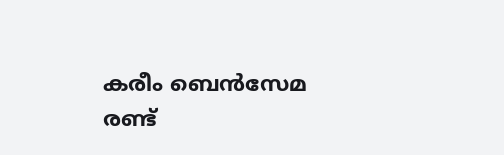കരീം ബെന്‍സേമ രണ്ട്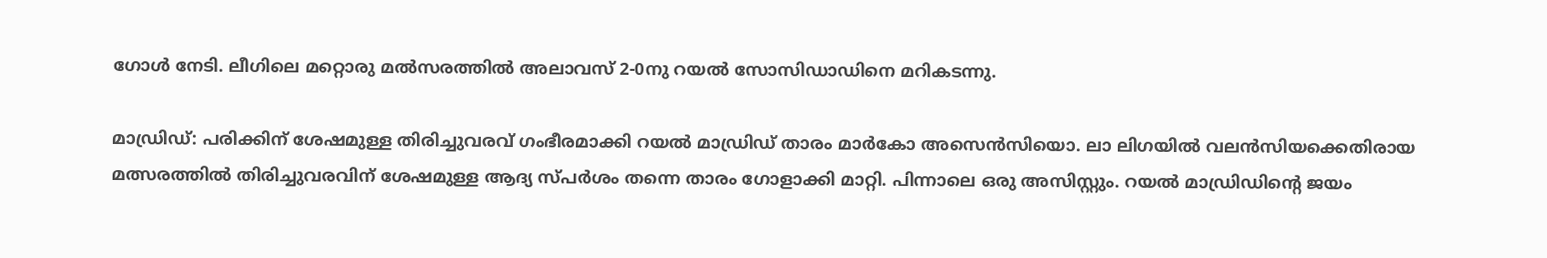ഗോള്‍ നേടി. ലീഗിലെ മറ്റൊരു മല്‍സരത്തില്‍ അലാവസ് 2-0നു റയല്‍ സോസിഡാഡിനെ മറികടന്നു.

മാഡ്രിഡ്: പരിക്കിന് ശേഷമുള്ള തിരിച്ചുവരവ് ഗംഭീരമാക്കി റയല്‍ മാഡ്രിഡ് താരം മാര്‍കോ അസെന്‍സിയൊ. ലാ ലിഗയില്‍ വലന്‍സിയക്കെതിരായ മത്സരത്തില്‍ തിരിച്ചുവരവിന് ശേഷമുള്ള ആദ്യ സ്പര്‍ശം തന്നെ താരം ഗോളാക്കി മാറ്റി. പിന്നാലെ ഒരു അസിസ്റ്റും. റയല്‍ മാഡ്രിഡിന്റെ ജയം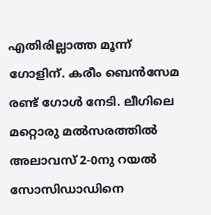എതിരില്ലാത്ത മൂന്ന് ഗോളിന്. കരീം ബെന്‍സേമ രണ്ട് ഗോള്‍ നേടി. ലീഗിലെ മറ്റൊരു മല്‍സരത്തില്‍ അലാവസ് 2-0നു റയല്‍ സോസിഡാഡിനെ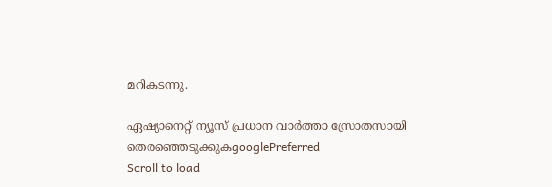മറികടന്നു.

ഏഷ്യാനെറ്റ് ന്യൂസ് പ്രധാന വാർത്താ സ്രോതസായി തെരഞ്ഞെടുക്കുകgooglePreferred
Scroll to load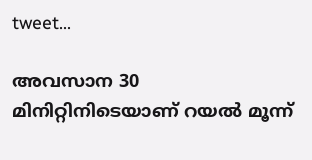tweet…

അവസാന 30 മിനിറ്റിനിടെയാണ് റയല്‍ മൂന്ന്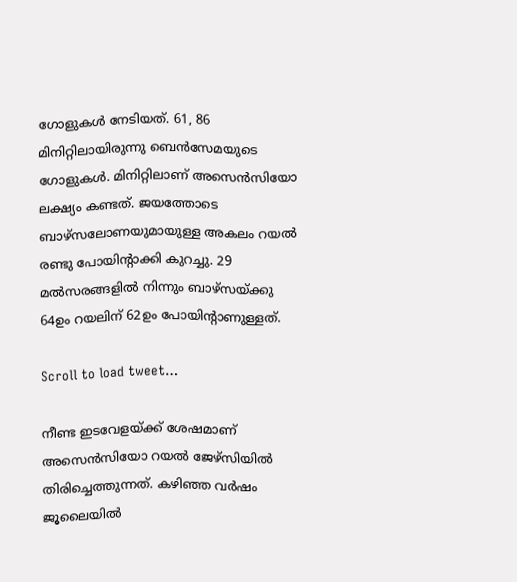ഗോളുകള്‍ നേടിയത്. 61, 86 മിനിറ്റിലായിരുന്നു ബെന്‍സേമയുടെ ഗോളുകള്‍. മിനിറ്റിലാണ് അസെന്‍സിയോ ലക്ഷ്യം കണ്ടത്. ജയത്തോടെ ബാഴ്സലോണയുമായുള്ള അകലം റയല്‍ രണ്ടു പോയിന്റാക്കി കുറച്ചു. 29 മല്‍സരങ്ങളില്‍ നിന്നും ബാഴ്സയ്ക്കു 64ഉം റയലിന് 62ഉം പോയിന്റാണുള്ളത്.

Scroll to load tweet…

നീണ്ട ഇടവേളയ്ക്ക് ശേഷമാണ് അസെന്‍സിയോ റയല്‍ ജേഴ്‌സിയില്‍ തിരിച്ചെത്തുന്നത്. കഴിഞ്ഞ വര്‍ഷം ജൂലൈയില്‍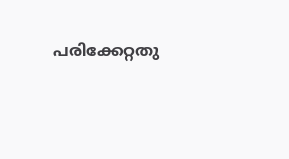പരിക്കേറ്റതു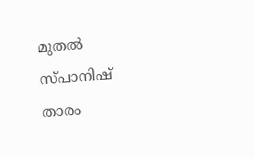മുതല്‍ സ്പാനിഷ് താരം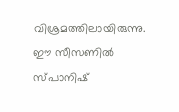വിശ്രമത്തിലായിരുന്നു. ഈ സീസണില്‍ സ്പാനിഷ്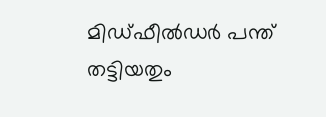മിഡ്ഫീല്‍ഡര്‍ പന്ത് തട്ടിയതും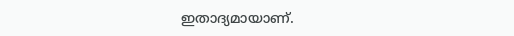ഇതാദ്യമായാണ്.